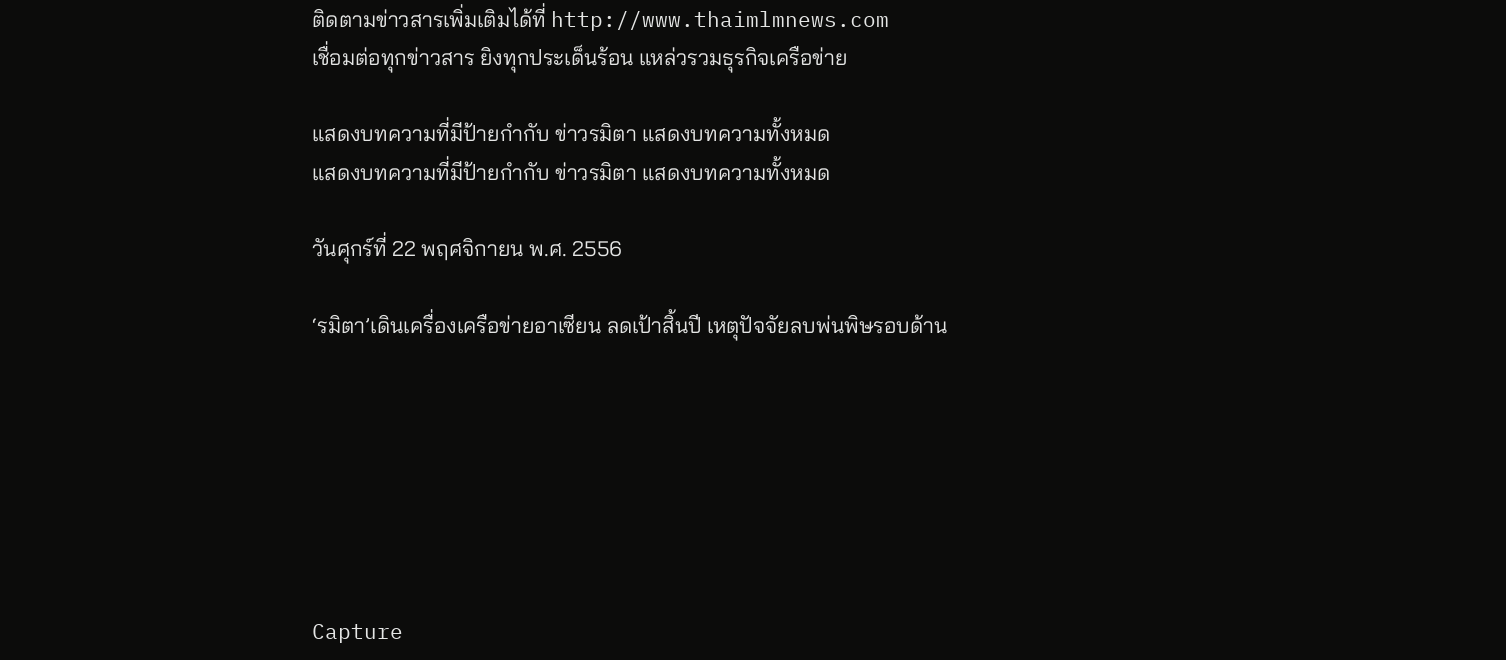ติดตามข่าวสารเพิ่มเติมได้ที่ http://www.thaimlmnews.com
เชื่อมต่อทุกข่าวสาร ยิงทุกประเด็นร้อน แหล่วรวมธุรกิจเครือข่าย

แสดงบทความที่มีป้ายกำกับ ข่าวรมิตา แสดงบทความทั้งหมด
แสดงบทความที่มีป้ายกำกับ ข่าวรมิตา แสดงบทความทั้งหมด

วันศุกร์ที่ 22 พฤศจิกายน พ.ศ. 2556

‘รมิตา’เดินเครื่องเครือข่ายอาเซียน ลดเป้าสิ้นปี เหตุปัจจัยลบพ่นพิษรอบด้าน







Capture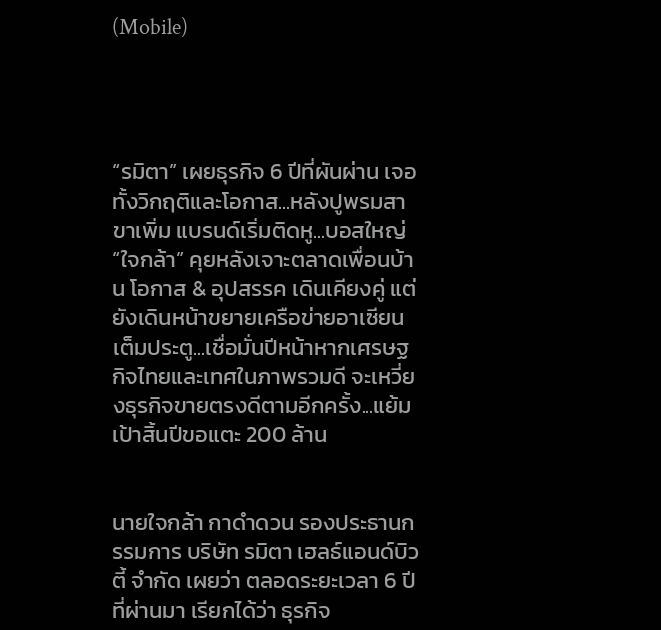(Mobile)




“รมิตา” เผยธุรกิจ 6 ปีที่ผันผ่าน เจอทั้งวิกฤติและโอกาส...หลังปูพรมสาขาเพิ่ม แบรนด์เริ่มติดหู...บอสใหญ่ “ใจกล้า” คุยหลังเจาะตลาดเพื่อนบ้าน โอกาส & อุปสรรค เดินเคียงคู่ แต่ยังเดินหน้าขยายเครือข่ายอาเซียนเต็มประตู...เชื่อมั่นปีหน้าหากเศรษฐกิจไทยและเทศในภาพรวมดี จะเหวี่ยงธุรกิจขายตรงดีตามอีกครั้ง...แย้มเป้าสิ้นปีขอแตะ 200 ล้าน


นายใจกล้า กาดำดวน รองประธานกรรมการ บริษัท รมิตา เฮลธ์แอนด์บิวตี้ จำกัด เผยว่า ตลอดระยะเวลา 6 ปีที่ผ่านมา เรียกได้ว่า ธุรกิจ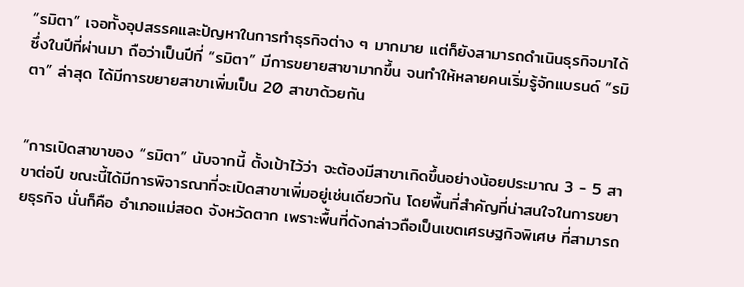“รมิตา” เจอทั้งอุปสรรคและปัญหาในการทำธุรกิจต่าง ๆ มากมาย แต่ก็ยังสามารถดำเนินธุรกิจมาได้ ซึ่งในปีที่ผ่านมา ถือว่าเป็นปีที่ “รมิตา” มีการขยายสาขามากขึ้น จนทำให้หลายคนเริ่มรู้จักแบรนด์ “รมิตา” ล่าสุด ได้มีการขยายสาขาเพิ่มเป็น 20 สาขาด้วยกัน


“การเปิดสาขาของ “รมิตา” นับจากนี้ ตั้งเป้าไว้ว่า จะต้องมีสาขาเกิดขึ้นอย่างน้อยประมาณ 3 - 5 สาขาต่อปี ขณะนี้ได้มีการพิจารณาที่จะเปิดสาขาเพิ่มอยู่เช่นเดียวกัน โดยพื้นที่สำคัญที่น่าสนใจในการขยายธุรกิจ นั่นก็คือ อำเภอแม่สอด จังหวัดตาก เพราะพื้นที่ดังกล่าวถือเป็นเขตเศรษฐกิจพิเศษ ที่สามารถ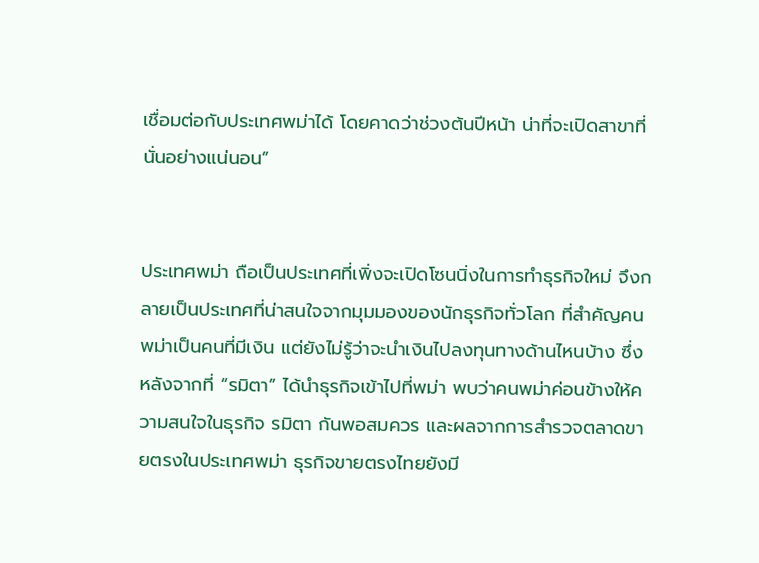เชื่อมต่อกับประเทศพม่าได้ โดยคาดว่าช่วงต้นปีหน้า น่าที่จะเปิดสาขาที่นั่นอย่างแน่นอน”


ประเทศพม่า ถือเป็นประเทศที่เพิ่งจะเปิดโซนนิ่งในการทำธุรกิจใหม่ จึงกลายเป็นประเทศที่น่าสนใจจากมุมมองของนักธุรกิจทั่วโลก ที่สำคัญคนพม่าเป็นคนที่มีเงิน แต่ยังไม่รู้ว่าจะนำเงินไปลงทุนทางด้านไหนบ้าง ซึ่งหลังจากที่ “รมิตา” ได้นำธุรกิจเข้าไปที่พม่า พบว่าคนพม่าค่อนข้างให้ความสนใจในธุรกิจ รมิตา กันพอสมควร และผลจากการสำรวจตลาดขายตรงในประเทศพม่า ธุรกิจขายตรงไทยยังมี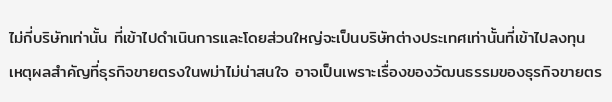ไม่กี่บริษัทเท่านั้น ที่เข้าไปดำเนินการและโดยส่วนใหญ่จะเป็นบริษัทต่างประเทศเท่านั้นที่เข้าไปลงทุน เหตุผลสำคัญที่ธุรกิจขายตรงในพม่าไม่น่าสนใจ อาจเป็นเพราะเรื่องของวัฒนธรรมของธุรกิจขายตร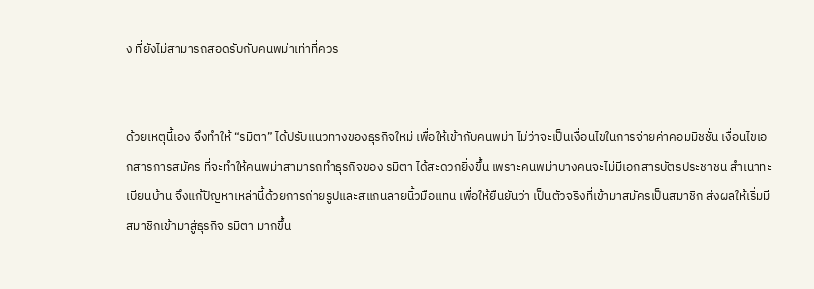ง ที่ยังไม่สามารถสอดรับกับคนพม่าเท่าที่ควร


ด้วยเหตุนี้เอง จึงทำให้ “รมิตา” ได้ปรับแนวทางของธุรกิจใหม่ เพื่อให้เข้ากับคนพม่า ไม่ว่าจะเป็นเงื่อนไขในการจ่ายค่าคอมมิชชั่น เงื่อนไขเอกสารการสมัคร ที่จะทำให้คนพม่าสามารถทำธุรกิจของ รมิตา ได้สะดวกยิ่งขึ้น เพราะคนพม่าบางคนจะไม่มีเอกสารบัตรประชาชน สำเนาทะเบียนบ้าน จึงแก้ปัญหาเหล่านี้ด้วยการถ่ายรูปและสแกนลายนิ้วมือแทน เพื่อให้ยืนยันว่า เป็นตัวจริงที่เข้ามาสมัครเป็นสมาชิก ส่งผลให้เริ่มมีสมาชิกเข้ามาสู่ธุรกิจ รมิตา มากขึ้น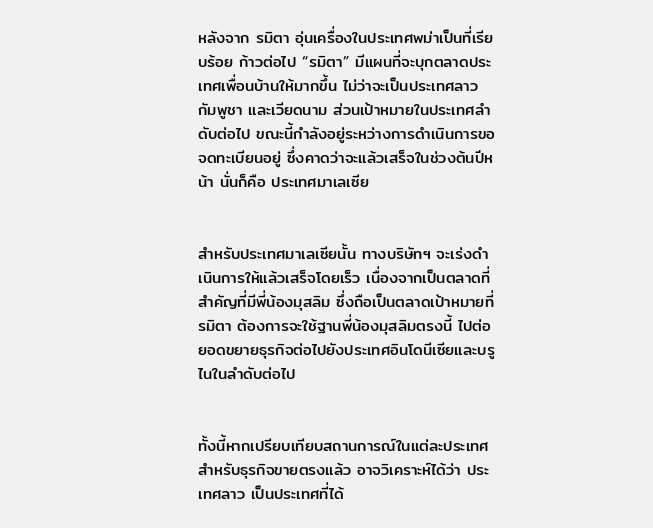หลังจาก รมิตา อุ่นเครื่องในประเทศพม่าเป็นที่เรียบร้อย ก้าวต่อไป “รมิตา” มีแผนที่จะบุกตลาดประเทศเพื่อนบ้านให้มากขึ้น ไม่ว่าจะเป็นประเทศลาว กัมพูชา และเวียดนาม ส่วนเป้าหมายในประเทศลำดับต่อไป ขณะนี้กำลังอยู่ระหว่างการดำเนินการขอจดทะเบียนอยู่ ซึ่งคาดว่าจะแล้วเสร็จในช่วงต้นปีหน้า นั่นก็คือ ประเทศมาเลเซีย


สำหรับประเทศมาเลเซียนั้น ทางบริษัทฯ จะเร่งดำเนินการให้แล้วเสร็จโดยเร็ว เนื่องจากเป็นตลาดที่สำคัญที่มีพี่น้องมุสลิม ซึ่งถือเป็นตลาดเป้าหมายที่ รมิตา ต้องการจะใช้ฐานพี่น้องมุสลิมตรงนี้ ไปต่อยอดขยายธุรกิจต่อไปยังประเทศอินโดนีเซียและบรูไนในลำดับต่อไป


ทั้งนี้หากเปรียบเทียบสถานการณ์ในแต่ละประเทศสำหรับธุรกิจขายตรงแล้ว อาจวิเคราะห์ได้ว่า ประเทศลาว เป็นประเทศที่ได้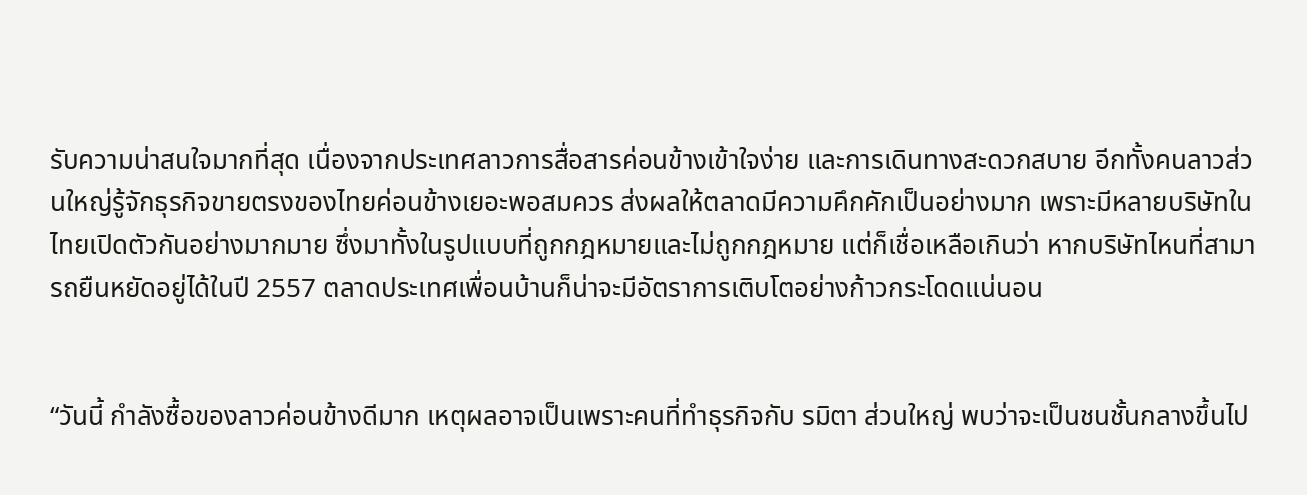รับความน่าสนใจมากที่สุด เนื่องจากประเทศลาวการสื่อสารค่อนข้างเข้าใจง่าย และการเดินทางสะดวกสบาย อีกทั้งคนลาวส่วนใหญ่รู้จักธุรกิจขายตรงของไทยค่อนข้างเยอะพอสมควร ส่งผลให้ตลาดมีความคึกคักเป็นอย่างมาก เพราะมีหลายบริษัทในไทยเปิดตัวกันอย่างมากมาย ซึ่งมาทั้งในรูปแบบที่ถูกกฎหมายและไม่ถูกกฎหมาย แต่ก็เชื่อเหลือเกินว่า หากบริษัทไหนที่สามารถยืนหยัดอยู่ได้ในปี 2557 ตลาดประเทศเพื่อนบ้านก็น่าจะมีอัตราการเติบโตอย่างก้าวกระโดดแน่นอน


“วันนี้ กำลังซื้อของลาวค่อนข้างดีมาก เหตุผลอาจเป็นเพราะคนที่ทำธุรกิจกับ รมิตา ส่วนใหญ่ พบว่าจะเป็นชนชั้นกลางขึ้นไป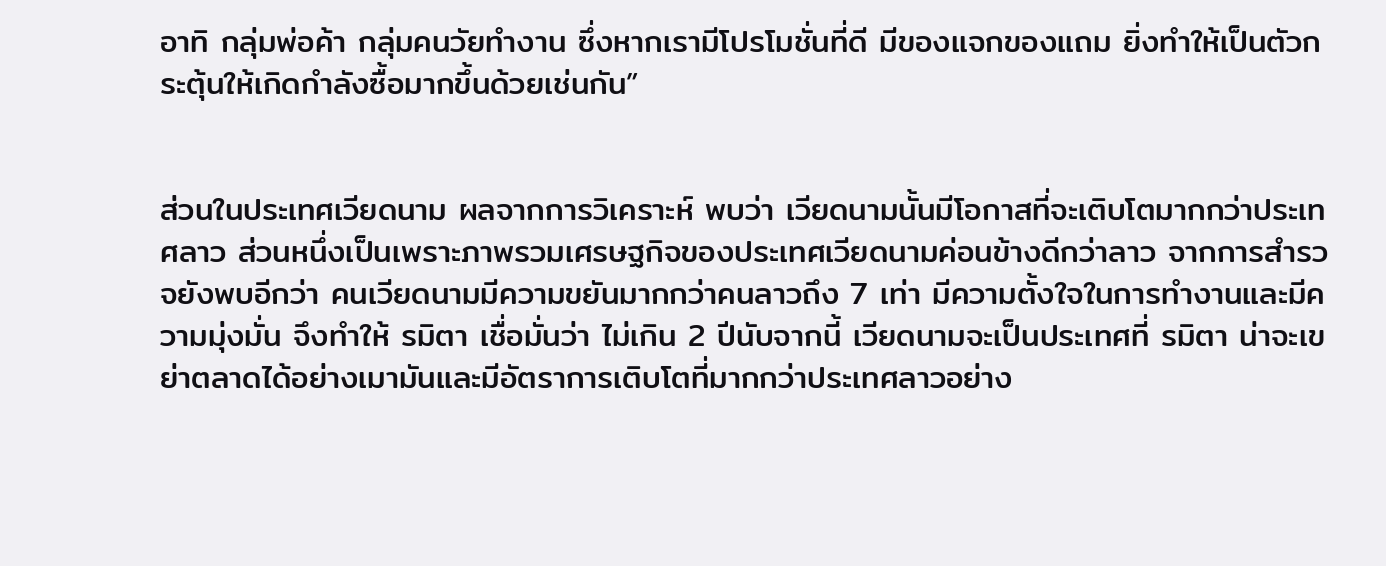อาทิ กลุ่มพ่อค้า กลุ่มคนวัยทำงาน ซึ่งหากเรามีโปรโมชั่นที่ดี มีของแจกของแถม ยิ่งทำให้เป็นตัวกระตุ้นให้เกิดกำลังซื้อมากขึ้นด้วยเช่นกัน”


ส่วนในประเทศเวียดนาม ผลจากการวิเคราะห์ พบว่า เวียดนามนั้นมีโอกาสที่จะเติบโตมากกว่าประเทศลาว ส่วนหนึ่งเป็นเพราะภาพรวมเศรษฐกิจของประเทศเวียดนามค่อนข้างดีกว่าลาว จากการสำรวจยังพบอีกว่า คนเวียดนามมีความขยันมากกว่าคนลาวถึง 7 เท่า มีความตั้งใจในการทำงานและมีความมุ่งมั่น จึงทำให้ รมิตา เชื่อมั่นว่า ไม่เกิน 2 ปีนับจากนี้ เวียดนามจะเป็นประเทศที่ รมิตา น่าจะเขย่าตลาดได้อย่างเมามันและมีอัตราการเติบโตที่มากกว่าประเทศลาวอย่าง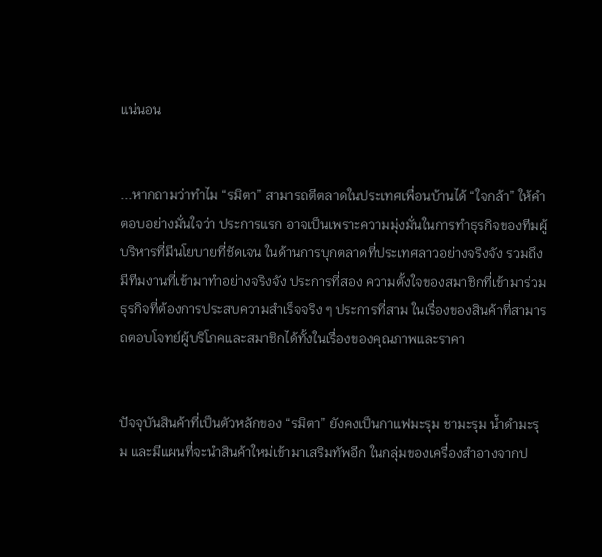แน่นอน


...หากถามว่าทำไม “รมิตา” สามารถตีตลาดในประเทศเพื่อนบ้านได้ “ใจกล้า” ให้คำตอบอย่างมั่นใจว่า ประการแรก อาจเป็นเพราะความมุ่งมั่นในการทำธุรกิจของทีมผู้บริหารที่มีนโยบายที่ชัดเจน ในด้านการบุกตลาดที่ประเทศลาวอย่างจริงจัง รวมถึงมีทีมงานที่เข้ามาทำอย่างจริงจัง ประการที่สอง ความตั้งใจของสมาชิกที่เข้ามาร่วมธุรกิจที่ต้องการประสบความสำเร็จจริง ๆ ประการที่สาม ในเรื่องของสินค้าที่สามารถตอบโจทย์ผู้บริโภคและสมาชิกได้ทั้งในเรื่องของคุณภาพและราคา


ปัจจุบันสินค้าที่เป็นตัวหลักของ “รมิตา” ยังคงเป็นกาแฟมะรุม ชามะรุม น้ำดำมะรุม และมีแผนที่จะนำสินค้าใหม่เข้ามาเสริมทัพอีก ในกลุ่มของเครื่องสำอางจากป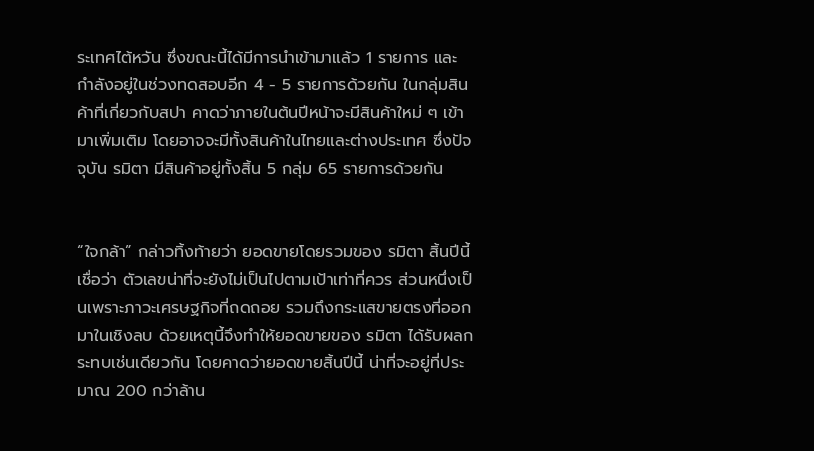ระเทศไต้หวัน ซึ่งขณะนี้ได้มีการนำเข้ามาแล้ว 1 รายการ และกำลังอยู่ในช่วงทดสอบอีก 4 - 5 รายการด้วยกัน ในกลุ่มสินค้าที่เกี่ยวกับสปา คาดว่าภายในต้นปีหน้าจะมีสินค้าใหม่ ๆ เข้ามาเพิ่มเติม โดยอาจจะมีทั้งสินค้าในไทยและต่างประเทศ ซึ่งปัจจุบัน รมิตา มีสินค้าอยู่ทั้งสิ้น 5 กลุ่ม 65 รายการด้วยกัน


“ใจกล้า” กล่าวทิ้งท้ายว่า ยอดขายโดยรวมของ รมิตา สิ้นปีนี้ เชื่อว่า ตัวเลขน่าที่จะยังไม่เป็นไปตามเป้าเท่าที่ควร ส่วนหนึ่งเป็นเพราะภาวะเศรษฐกิจที่ถดถอย รวมถึงกระแสขายตรงที่ออกมาในเชิงลบ ด้วยเหตุนี้จึงทำให้ยอดขายของ รมิตา ได้รับผลกระทบเช่นเดียวกัน โดยคาดว่ายอดขายสิ้นปีนี้ น่าที่จะอยู่ที่ประมาณ 200 กว่าล้าน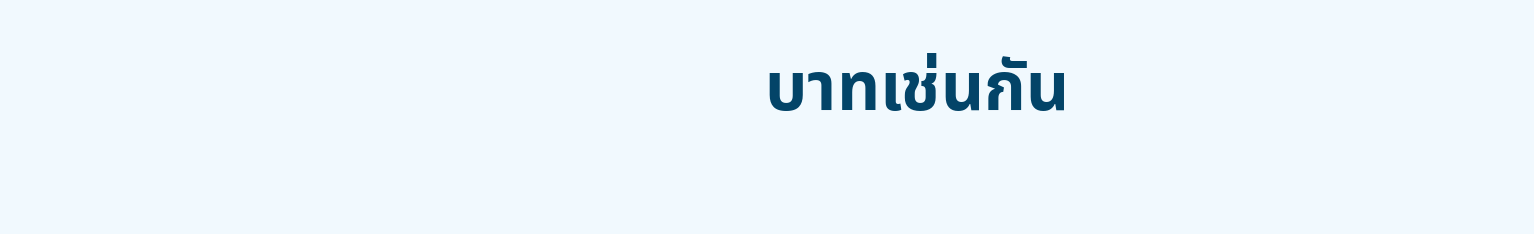บาทเช่นกัน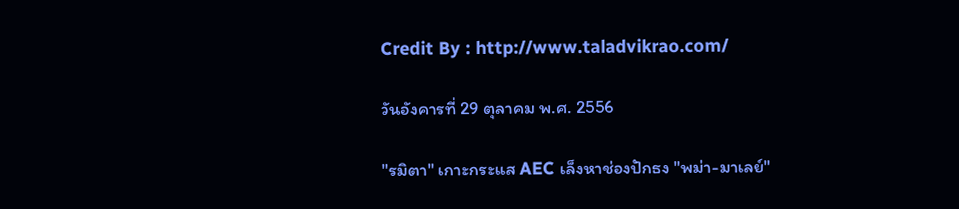Credit By : http://www.taladvikrao.com/

วันอังคารที่ 29 ตุลาคม พ.ศ. 2556

"รมิตา" เกาะกระแส AEC เล็งหาช่องปักธง "พม่า-มาเลย์"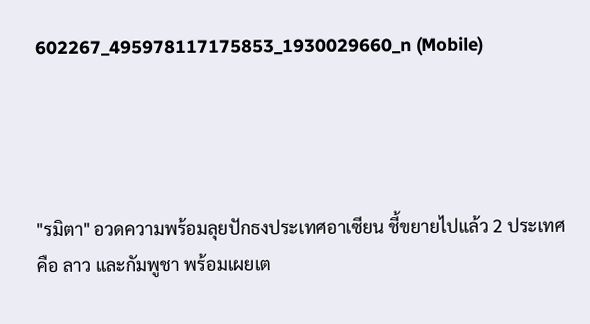602267_495978117175853_1930029660_n (Mobile)




"รมิตา" อวดความพร้อมลุยปักธงประเทศอาเซียน ชี้ขยายไปแล้ว 2 ประเทศ คือ ลาว และกัมพูชา พร้อมเผยเต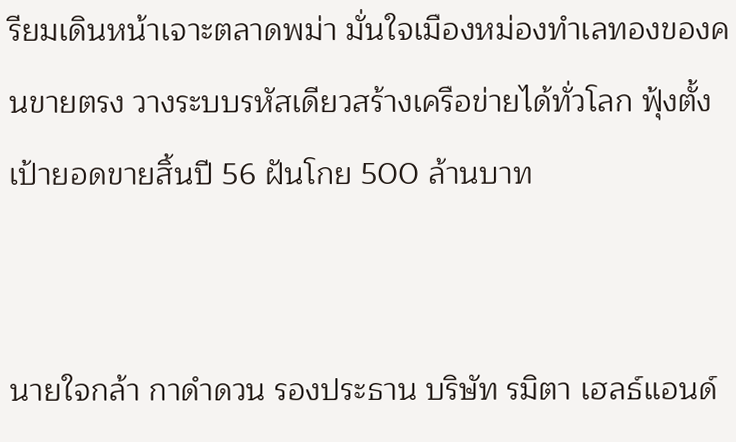รียมเดินหน้าเจาะตลาดพม่า มั่นใจเมืองหม่องทำเลทองของคนขายตรง วางระบบรหัสเดียวสร้างเครือข่ายได้ทั่วโลก ฟุ้งตั้งเป้ายอดขายสิ้นปี 56 ฝันโกย 500 ล้านบาท


นายใจกล้า กาดำดวน รองประธาน บริษัท รมิตา เฮลธ์แอนด์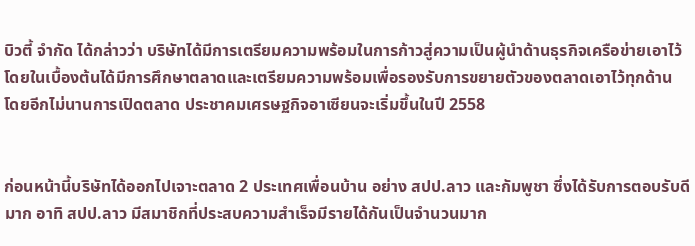บิวตี้ จำกัด ได้กล่าวว่า บริษัทได้มีการเตรียมความพร้อมในการก้าวสู่ความเป็นผู้นำด้านธุรกิจเครือข่ายเอาไว้ โดยในเบื้องต้นได้มีการศึกษาตลาดและเตรียมความพร้อมเพื่อรองรับการขยายตัวของตลาดเอาไว้ทุกด้าน โดยอีกไม่นานการเปิดตลาด ประชาคมเศรษฐกิจอาเซียนจะเริ่มขึ้นในปี 2558


ก่อนหน้านี้บริษัทได้ออกไปเจาะตลาด 2 ประเทศเพื่อนบ้าน อย่าง สปป.ลาว และกัมพูชา ซึ่งได้รับการตอบรับดีมาก อาทิ สปป.ลาว มีสมาชิกที่ประสบความสำเร็จมีรายได้กันเป็นจำนวนมาก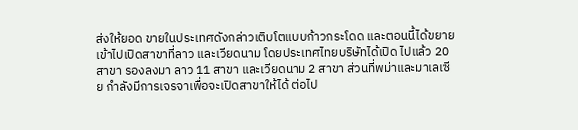ส่งให้ยอด ขายในประเทศดังกล่าวเติบโตแบบก้าวกระโดด และตอนนี้ได้ขยาย เข้าไปเปิดสาขาที่ลาว และเวียดนาม โดยประเทศไทยบริษัทได้เปิด ไปแล้ว 20 สาขา รองลงมา ลาว 11 สาขา และเวียดนาม 2 สาขา ส่วนที่พม่าและมาเลเซีย กำลังมีการเจรจาเพื่อจะเปิดสาขาให้ได้ ต่อไป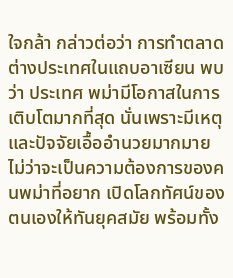ใจกล้า กล่าวต่อว่า การทำตลาดต่างประเทศในแถบอาเซียน พบว่า ประเทศ พม่ามีโอกาสในการเติบโตมากที่สุด นั่นเพราะมีเหตุและปัจจัยเอื้ออำนวยมากมาย ไม่ว่าจะเป็นความต้องการของคนพม่าที่อยาก เปิดโลกทัศน์ของตนเองให้ทันยุคสมัย พร้อมทั้ง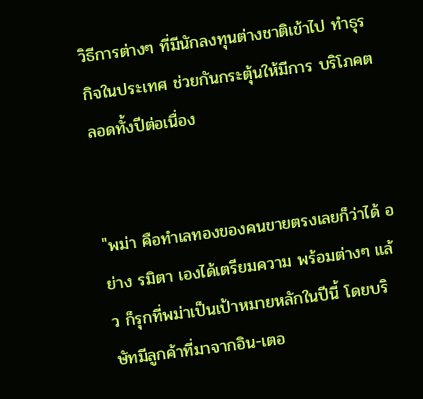วิธีการต่างๆ ที่มีนักลงทุนต่างชาติเข้าไป ทำธุรกิจในประเทศ ช่วยกันกระตุ้นให้มีการ บริโภคตลอดทั้งปีต่อเนื่อง


"พม่า คือทำเลทองของคนขายตรงเลยก็ว่าได้ อย่าง รมิตา เองได้เตรียมความ พร้อมต่างๆ แล้ว ก็รุกที่พม่าเป็นเป้าหมายหลักในปีนี้ โดยบริษัทมีลูกค้าที่มาจากอิน-เตอ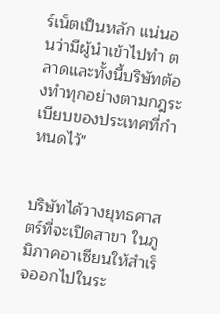ร์เน็ตเป็นหลัก แน่นอนว่ามีผู้นำเข้าไปทำ ตลาดและทั้งนี้บริษัทต้องทำทุกอย่างตามกฎระเบียบของประเทศที่กำหนดไว้"


บริษัทได้วางยุทธศาสตร์ที่จะเปิดสาขา ในภูมิภาคอาเซียนให้สำเร็จออกไปในระ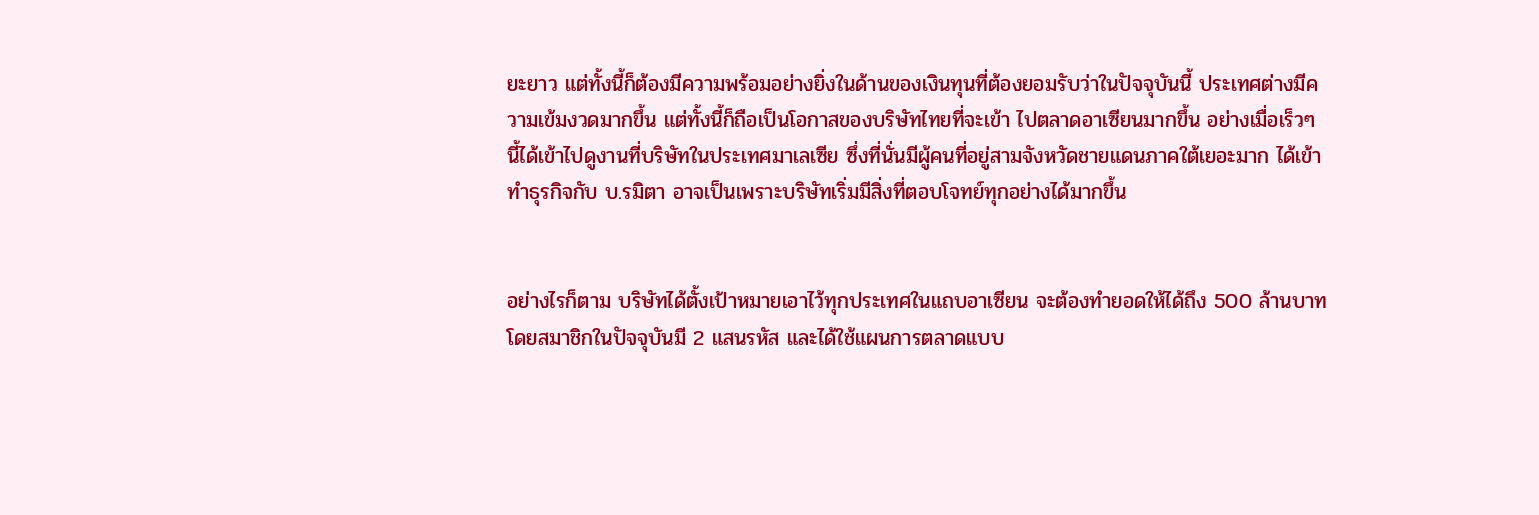ยะยาว แต่ทั้งนี้ก็ต้องมีความพร้อมอย่างยิ่งในด้านของเงินทุนที่ต้องยอมรับว่าในปัจจุบันนี้ ประเทศต่างมีความเข้มงวดมากขึ้น แต่ทั้งนี้ก็ถือเป็นโอกาสของบริษัทไทยที่จะเข้า ไปตลาดอาเซียนมากขึ้น อย่างเมื่อเร็วๆ นี้ได้เข้าไปดูงานที่บริษัทในประเทศมาเลเซีย ซึ่งที่นั่นมีผู้คนที่อยู่สามจังหวัดชายแดนภาคใต้เยอะมาก ได้เข้าทำธุรกิจกับ บ.รมิตา อาจเป็นเพราะบริษัทเริ่มมีสิ่งที่ตอบโจทย์ทุกอย่างได้มากขึ้น


อย่างไรก็ตาม บริษัทได้ตั้งเป้าหมายเอาไว้ทุกประเทศในแถบอาเซียน จะต้องทำยอดให้ได้ถึง 500 ล้านบาท โดยสมาชิกในปัจจุบันมี 2 แสนรหัส และได้ใช้แผนการตลาดแบบ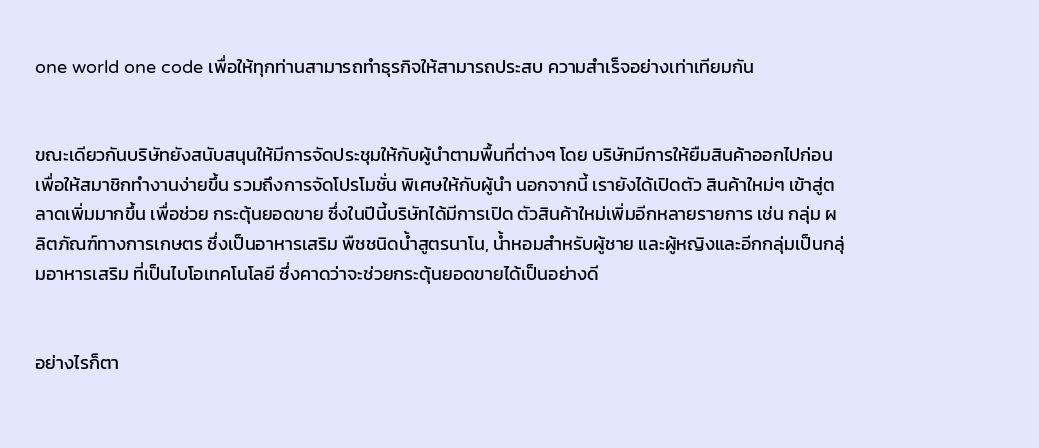one world one code เพื่อให้ทุกท่านสามารถทำธุรกิจให้สามารถประสบ ความสำเร็จอย่างเท่าเทียมกัน


ขณะเดียวกันบริษัทยังสนับสนุนให้มีการจัดประชุมให้กับผู้นำตามพื้นที่ต่างๆ โดย บริษัทมีการให้ยืมสินค้าออกไปก่อน เพื่อให้สมาชิกทำงานง่ายขึ้น รวมถึงการจัดโปรโมชั่น พิเศษให้กับผู้นำ นอกจากนี้ เรายังได้เปิดตัว สินค้าใหม่ๆ เข้าสู่ตลาดเพิ่มมากขึ้น เพื่อช่วย กระตุ้นยอดขาย ซึ่งในปีนี้บริษัทได้มีการเปิด ตัวสินค้าใหม่เพิ่มอีกหลายรายการ เช่น กลุ่ม ผลิตภัณฑ์ทางการเกษตร ซึ่งเป็นอาหารเสริม พืชชนิดน้ำสูตรนาโน, น้ำหอมสำหรับผู้ชาย และผู้หญิงและอีกกลุ่มเป็นกลุ่มอาหารเสริม ที่เป็นไบโอเทคโนโลยี ซึ่งคาดว่าจะช่วยกระตุ้นยอดขายได้เป็นอย่างดี


อย่างไรก็ตา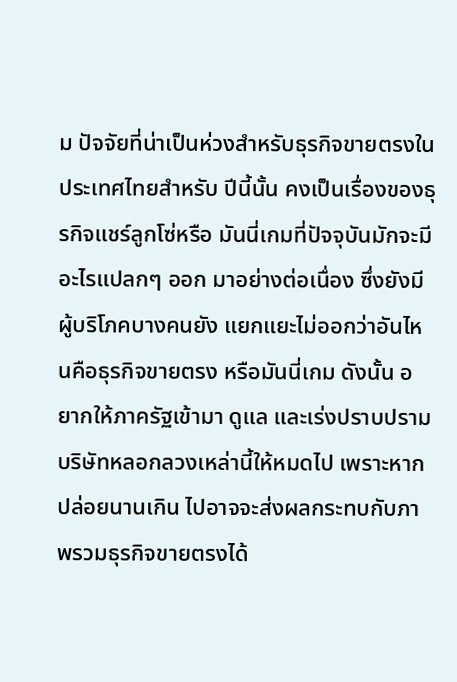ม ปัจจัยที่น่าเป็นห่วงสำหรับธุรกิจขายตรงในประเทศไทยสำหรับ ปีนี้นั้น คงเป็นเรื่องของธุรกิจแชร์ลูกโซ่หรือ มันนี่เกมที่ปัจจุบันมักจะมีอะไรแปลกๆ ออก มาอย่างต่อเนื่อง ซึ่งยังมีผู้บริโภคบางคนยัง แยกแยะไม่ออกว่าอันไหนคือธุรกิจขายตรง หรือมันนี่เกม ดังนั้น อยากให้ภาครัฐเข้ามา ดูแล และเร่งปราบปรามบริษัทหลอกลวงเหล่านี้ให้หมดไป เพราะหากปล่อยนานเกิน ไปอาจจะส่งผลกระทบกับภาพรวมธุรกิจขายตรงได้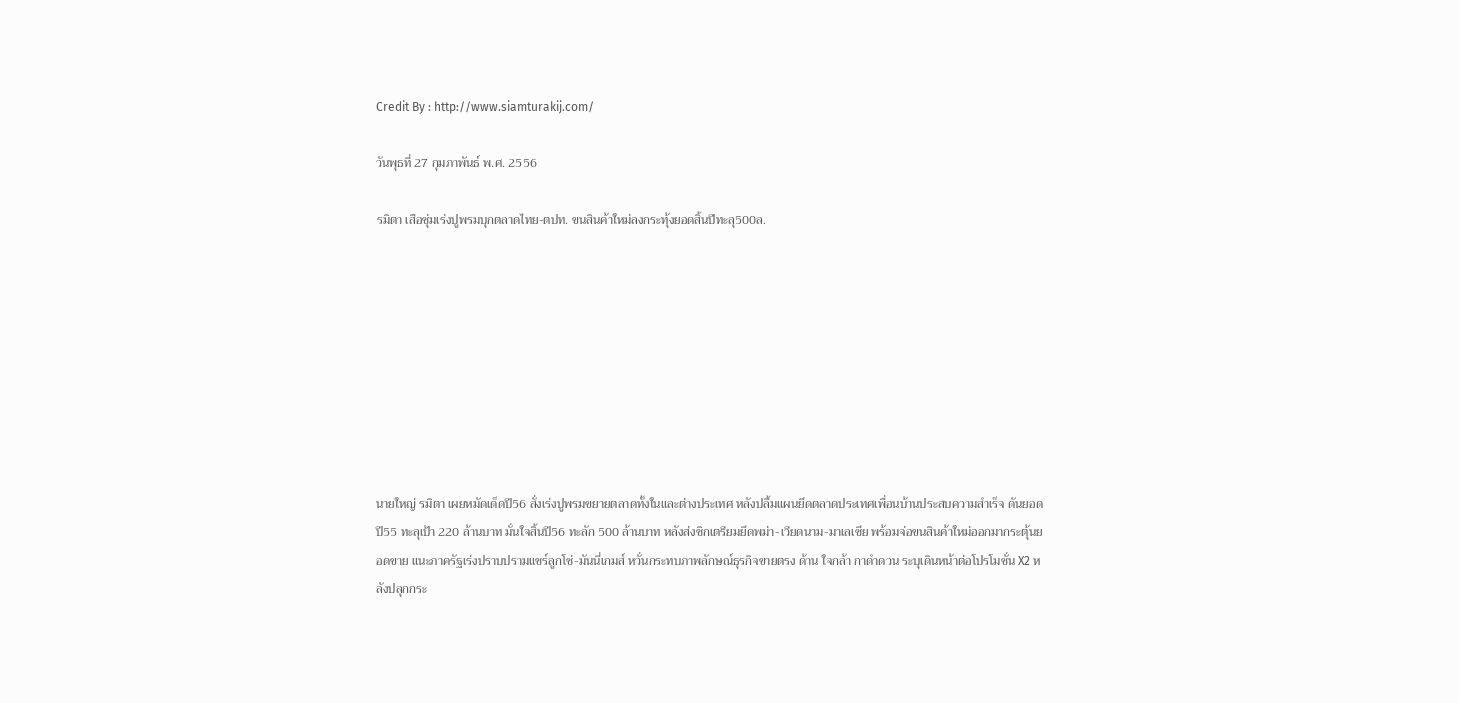Credit By : http://www.siamturakij.com/

วันพุธที่ 27 กุมภาพันธ์ พ.ศ. 2556

รมิตา เสือซุ่มเร่งปูพรมบุกตลาดไทย-ตปท. ขนสินค้าใหม่ลงกระทุ้งยอดสิ้นปีทะลุ500ล.









นายใหญ่ รมิตา เผยหมัดเด็ดปี56 สั่งเร่งปูพรมขยายตลาดทั้งในและต่างประเทศ หลังปลื้มแผนยึดตลาดประเทศเพื่อนบ้านประสบความสำเร็จ ดันยอดปี55 ทะลุเป้า 220 ล้านบาท มั่นใจสิ้นปี56 ทะลัก 500 ล้านบาท หลังส่งซิกเตรียมยึดพม่า-เวียดนาม-มาเลเซีย พร้อมจ่อขนสินค้าใหม่ออกมากระตุ้นยอดขาย แนะภาครัฐเร่งปราบปรามแชร์ลูกโซ่-มันนี่เกมส์ หวั่นกระทบภาพลักษณ์ธุรกิจขายตรง ด้าน ใจกล้า กาดำดวน ระบุเดินหน้าต่อโปรโมชั่น X2 หลังปลุกกระ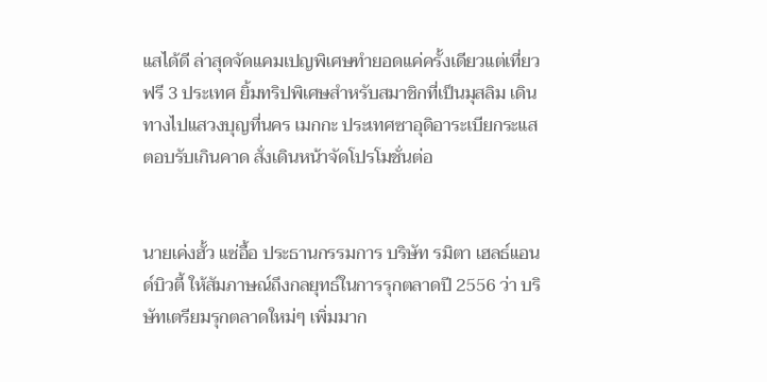แสได้ดี ล่าสุดจัดแคมเปญพิเศษทำยอดแค่ครั้งเดียวแต่เที่ยวฟรี 3 ประเทศ ยิ้มทริปพิเศษสำหรับสมาชิกที่เป็นมุสลิม เดินทางไปแสวงบุญที่นคร เมกกะ ประเทศซาอุดิอาระเบียกระแสตอบรับเกินคาด สั่งเดินหน้าจัดโปรโมชั่นต่อ


นายเค่งฮั้ว แซ่อื้อ ประธานกรรมการ บริษัท รมิตา เฮลธ์แอนด์บิวตี้ ให้สัมภาษณ์ถึงกลยุทธ์ในการรุกตลาดปี 2556 ว่า บริษัทเตรียมรุกตลาดใหม่ๆ เพิ่มมาก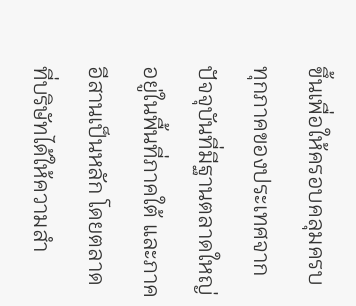ขึ้นเพื่อให้ครอบคลุมครบทุกภาคของประเทศจากปัจจุบันที่มีฐานตลาดใหญ่อยู่ในพื้นที่ภาคใต้ และภาคอีสานเป็นหลัก โดยตลาดที่บริษัทได้ให้ความสำ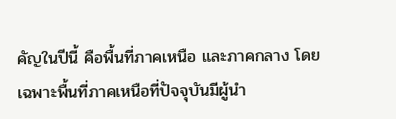คัญในปีนี้ คือพื้นที่ภาคเหนือ และภาคกลาง โดยเฉพาะพื้นที่ภาคเหนือที่ปัจจุบันมีผู้นำ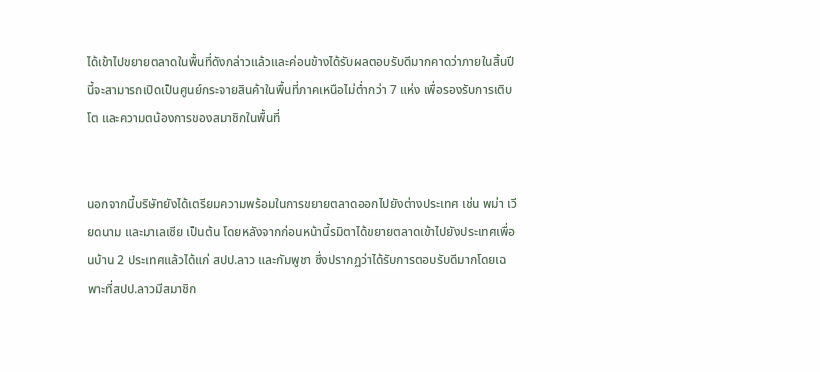ได้เข้าไปขยายตลาดในพื้นที่ดังกล่าวแล้วและค่อนข้างได้รับผลตอบรับดีมากคาดว่าภายในสิ้นปีนี้จะสามารถเปิดเป็นศูนย์กระจายสินค้าในพื้นที่ภาคเหนือไม่ต่ำกว่า 7 แห่ง เพื่อรองรับการเติบโต และความตน้องการของสมาชิกในพื้นที่


นอกจากนี้บริษัทยังได้เตรียมความพร้อมในการขยายตลาดออกไปยังต่างประเทศ เช่น พม่า เวียดนาม และมาเลเซีย เป็นต้น โดยหลังจากก่อนหน้านี้รมิตาได้ขยายตลาดเข้าไปยังประเทศเพื่อนบ้าน 2 ประเทศแล้วได้แก่ สปป.ลาว และกัมพูชา ซึ่งปรากฏว่าได้รับการตอบรับดีมากโดยเฉพาะที่สปป.ลาวมีสมาชิก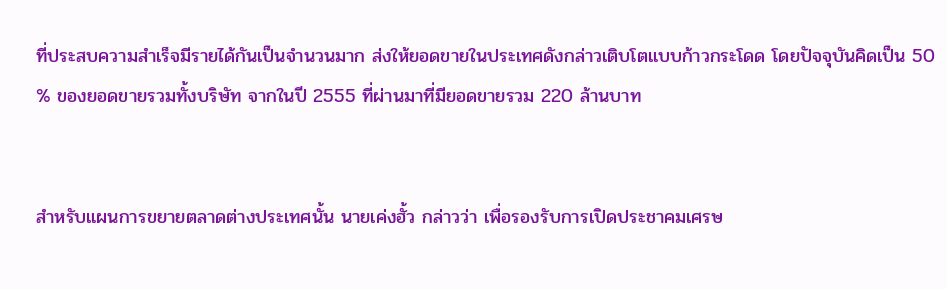ที่ประสบความสำเร็จมีรายได้กันเป็นจำนวนมาก ส่งให้ยอดขายในประเทศดังกล่าวเติบโตแบบก้าวกระโดด โดยปัจจุบันคิดเป็น 50 % ของยอดขายรวมทั้งบริษัท จากในปี 2555 ที่ผ่านมาที่มียอดขายรวม 220 ล้านบาท


สำหรับแผนการขยายตลาดต่างประเทศนั้น นายเค่งฮั้ว กล่าวว่า เพื่อรองรับการเปิดประชาคมเศรษ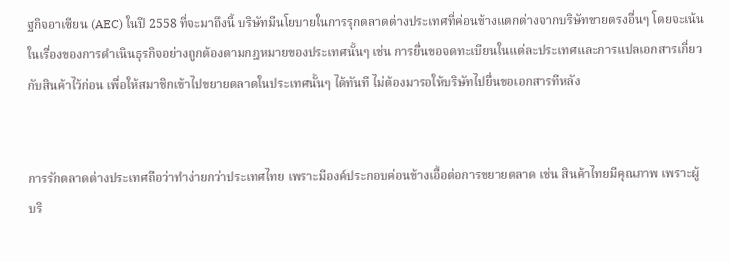ฐกิจอาเซียน (AEC) ในปี 2558 ที่จะมาถึงนี้ บริษัทมีนโยบายในการรุกตลาดต่างประเทศที่ค่อนข้างแตกต่างจากบริษัทขายตรงอื่นๆ โดยจะเน้นในเรื่องของการดำเนินธุรกิจอย่างถูกต้องตามกฎหมายของประเทศนั้นๆ เช่น การยื่นขอจดทะเบียนในแต่ละประเทศและการแปลเอกสารเกี่ยวกับสินค้าไว้ก่อน เพื่อให้สมาชิกเข้าไปขยายตลาดในประเทศนั้นๆ ได้ทันที ไม่ต้องมารอให้บริษัทไปยื่นขอเอกสารทีหลัง


การรักตลาดต่างประเทศถือว่าทำง่ายกว่าประเทศไทย เพราะมีองค์ประกอบค่อนข้างเอื้อต่อการขยายตลาด เช่น สินค้าไทยมีคุณภาพ เพราะผู้บริ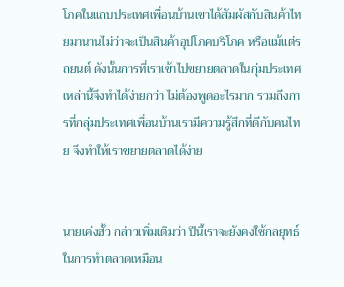โภคในแถบประเทศเพื่อนบ้านเขาได้สัมผัสกับสินค้าไทยมานานไม่ว่าจะเป็นสินค้าอุปโภคบริโภค หรือแม้แต่รถยนต์ ดังนั้นการที่เราเข้าไปขยายตลาดในกุ่มประเทศเหล่านี้จึงทำได้ง่ายกว่า ไม่ต้องพูดอะไรมาก รวมถึงการที่กลุ่มประเทศเพื่อนบ้านเรามีความรู้สึกที่ดีกับคนไทย จึงทำให้เราขยายตลาดได้ง่าย


นายเค่งฮั้ว กล่าวเพิ่มเติมว่า ปีนี้เราจะยังคงใช้กลยุทธ์ในการทำตลาดเหมือน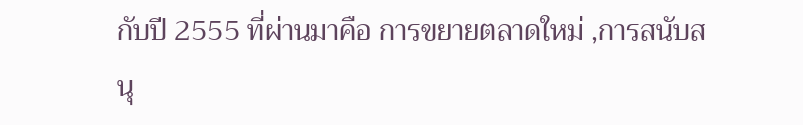กับปี 2555 ที่ผ่านมาคือ การขยายตลาดใหม่ ,การสนับสนุ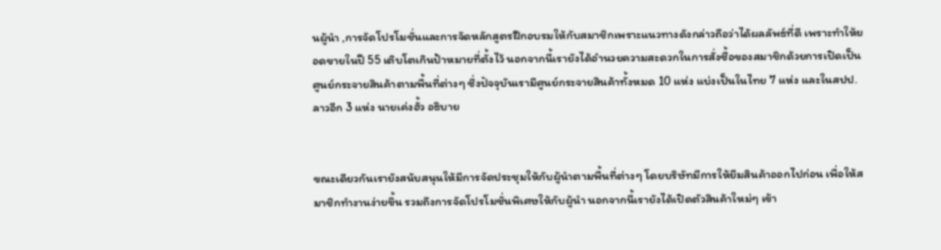นผู้นำ ,การจัดโปรโมชั่นและการจัดหลักสูตรฝึกอบรมให้กับสมาชิกเพราะแนวทางดังกล่าวถือว่าได้ผลลัพธ์ที่ดี เพราะทำให้ยอดขายในปี 55 เติบโตเกินป้าหมายที่ตั้งไว้ นอกจากนี้เรายังได้อำนวยความสะดวกในการสั่งซื้อของสมาชิกด้วยการเปิดเป็นศูนย์กระจายสินค้าตามพื้นที่ต่างๆ ซึ่งปัจจุบันเรามีศูนย์กระจายสินค้าทั้งหมด 10 แห่ง แบ่งเป็นในไทย 7 แห่ง และในสปป.ลาวอีก 3 แห่ง นายเค่งฮั้ว อธิบาย


ขณะเดียวกันเรายังสนับสนุนให้มีการจัดประชุมให้กับผู้นำตามพื้นที่ต่างๆ โดยบริษัทมีการให้ยืมสินค้าออกไปก่อน เพื่อให้สมาชิกทำงานง่ายขึ้น รวมถึงการจัดโปรโมชั่นพิเศษให้กับผู้นำ นอกจากนี้เรายังได้เปิดตัวสินค้าใหม่ๆ เข้า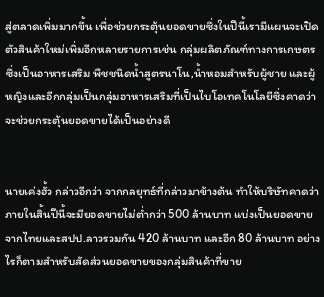สู่ตลาดเพิ่มมากขึ้น เพื่อช่วยกระตุ้นยอดขายซึ่งในปีนี้เรามีแผนจะเปิดตัวสินค้าใหม่เพิ่มอีกหลายรายการเช่น กลุ่มผลิตภัณฑ์ทางการเกษตร ซึ่งเป็นอาหารเสริม พืชชนิดน้ำสูตรนาโน,น้ำหอมสำหรับผู้ชาย และผู้หญิงและอีกกลุ่มเป็นกลุ่มอาหารเสริมที่เป็นไบโอเทคโนโลยีซึ่งคาดว่าจะช่วยกระตุ้นยอดขายได้เป็นอย่างดี


นายเค่งฮั้ว กล่าวอีกว่า จากกลยุทธ์ที่กล่าวมาข้างต้น ทำให้บริษัทคาดว่าภายในสิ้นปีนี้จะมียอดขายไม่ต่ำกว่า 500 ล้านบาท แบ่งเป็นยอดขายจากไทยและสปป.ลาวรวมกัน 420 ล้านบาท และอีก 80 ล้านบาท อย่างไรก็ตามสำหรับสัดส่วนยอดขายของกลุ่มสินค้าที่ขาย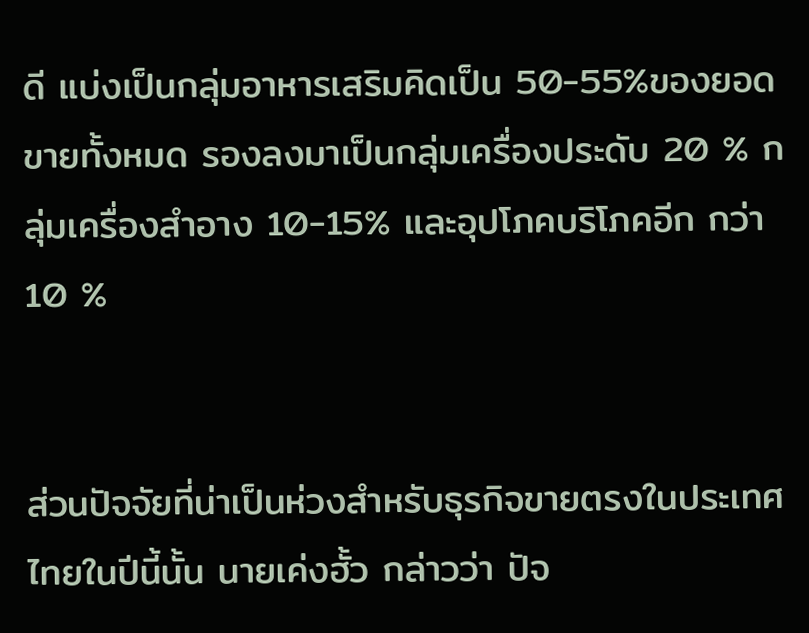ดี แบ่งเป็นกลุ่มอาหารเสริมคิดเป็น 50-55%ของยอดขายทั้งหมด รองลงมาเป็นกลุ่มเครื่องประดับ 20 % กลุ่มเครื่องสำอาง 10-15% และอุปโภคบริโภคอีก กว่า 10 %


ส่วนปัจจัยที่น่าเป็นห่วงสำหรับธุรกิจขายตรงในประเทศไทยในปีนี้นั้น นายเค่งฮั้ว กล่าวว่า ปัจ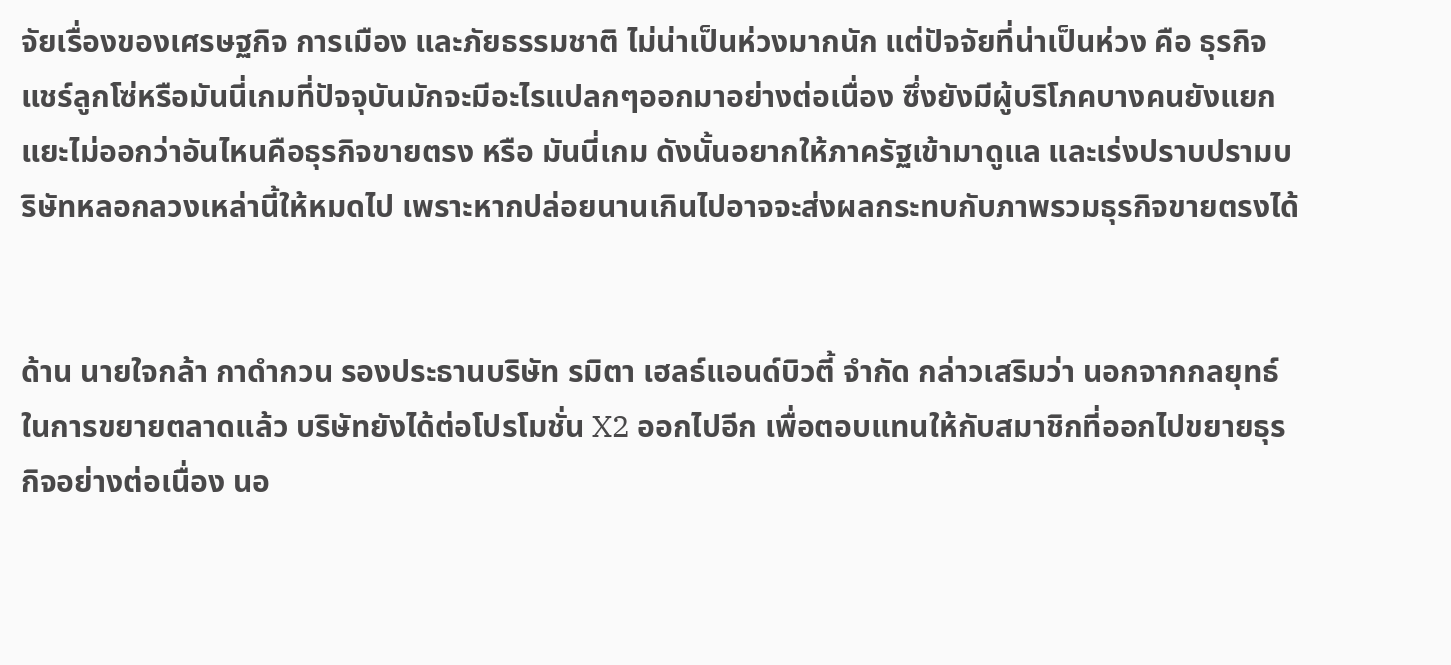จัยเรื่องของเศรษฐกิจ การเมือง และภัยธรรมชาติ ไม่น่าเป็นห่วงมากนัก แต่ปัจจัยที่น่าเป็นห่วง คือ ธุรกิจ แชร์ลูกโซ่หรือมันนี่เกมที่ปัจจุบันมักจะมีอะไรแปลกๆออกมาอย่างต่อเนื่อง ซึ่งยังมีผู้บริโภคบางคนยังแยกแยะไม่ออกว่าอันไหนคือธุรกิจขายตรง หรือ มันนี่เกม ดังนั้นอยากให้ภาครัฐเข้ามาดูแล และเร่งปราบปรามบริษัทหลอกลวงเหล่านี้ให้หมดไป เพราะหากปล่อยนานเกินไปอาจจะส่งผลกระทบกับภาพรวมธุรกิจขายตรงได้


ด้าน นายใจกล้า กาดำกวน รองประธานบริษัท รมิตา เฮลธ์แอนด์บิวตี้ จำกัด กล่าวเสริมว่า นอกจากกลยุทธ์ในการขยายตลาดแล้ว บริษัทยังได้ต่อโปรโมชั่น X2 ออกไปอีก เพื่อตอบแทนให้กับสมาชิกที่ออกไปขยายธุรกิจอย่างต่อเนื่อง นอ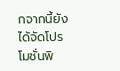กจากนี้ยังได้จัดโปรโมชั่นพิ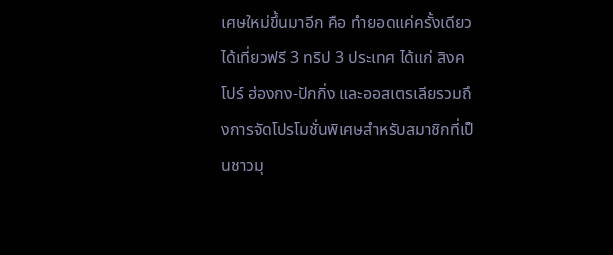เศษใหม่ขึ้นมาอีก คือ ทำยอดแค่ครั้งเดียวได้เที่ยวฟรี 3 ทริป 3 ประเทศ ได้แก่ สิงคโปร์ ฮ่องกง-ปักกิ่ง และออสเตรเลียรวมถึงการจัดโปรโมชั่นพิเศษสำหรับสมาชิกที่เป็นชาวมุ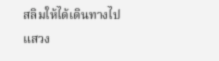สลิมให้ได้เดินทางไปแสวง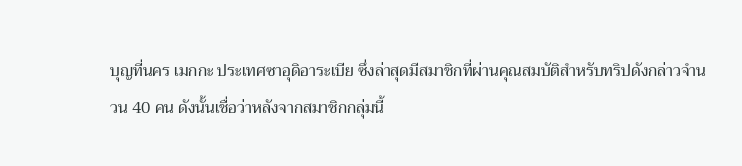บุญที่นคร เมกกะ ประเทศซาอุดิอาระเบีย ซึ่งล่าสุดมีสมาชิกที่ผ่านคุณสมบัติสำหรับทริปดังกล่าวจำนวน 40 คน ดังนั้นเชื่อว่าหลังจากสมาชิกกลุ่มนี้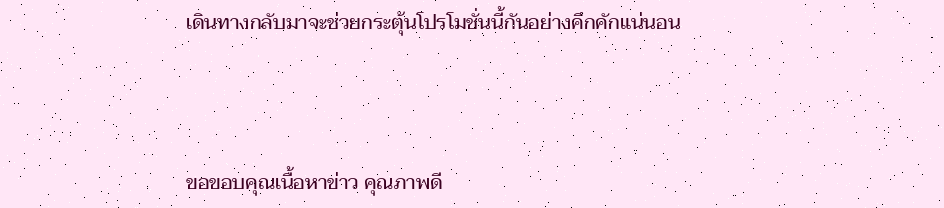เดินทางกลับมาจะช่วยกระตุ้นโปรโมชั่นนี้กันอย่างคึกคักแน่นอน




ขอขอบคุณเนื้อหาข่าว คุณภาพดี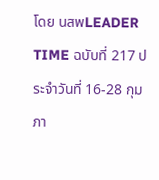โดย นสพLEADER TIME ฉบับที่ 217 ประจำวันที่ 16-28 กุมภา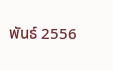พันธ์ 2556